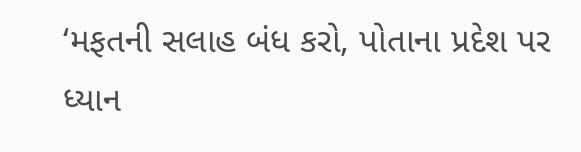‘મફતની સલાહ બંધ કરો, પોતાના પ્રદેશ પર ધ્યાન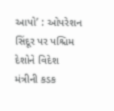આપો’ : ઓપરેશન સિંદૂર પર પશ્ચિમ દેશોને વિદેશ મંત્રીની કડક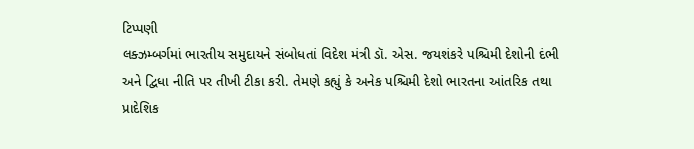ટિપ્પણી
લક્ઝમ્બર્ગમાં ભારતીય સમુદાયને સંબોધતાં વિદેશ મંત્રી ડૉ. એસ. જયશંકરે પશ્ચિમી દેશોની દંભી અને દ્વિધા નીતિ પર તીખી ટીકા કરી. તેમણે કહ્યું કે અનેક પશ્ચિમી દેશો ભારતના આંતરિક તથા પ્રાદેશિક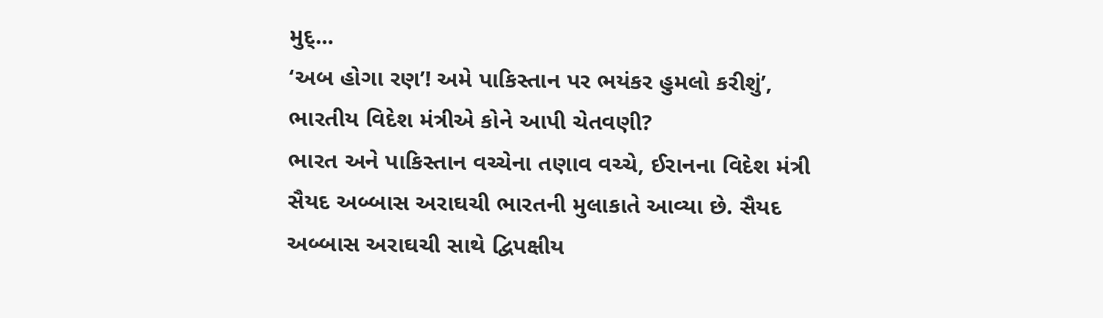મુદ્...
‘અબ હોગા રણ’! અમે પાકિસ્તાન પર ભયંકર હુમલો કરીશું’, ભારતીય વિદેશ મંત્રીએ કોને આપી ચેતવણી?
ભારત અને પાકિસ્તાન વચ્ચેના તણાવ વચ્ચે, ઈરાનના વિદેશ મંત્રી સૈયદ અબ્બાસ અરાઘચી ભારતની મુલાકાતે આવ્યા છે. સૈયદ અબ્બાસ અરાઘચી સાથે દ્વિપક્ષીય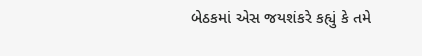બેઠકમાં એસ જયશંકરે કહ્યું કે તમે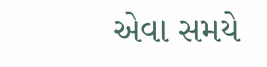એવા સમયે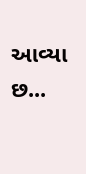આવ્યા છ...